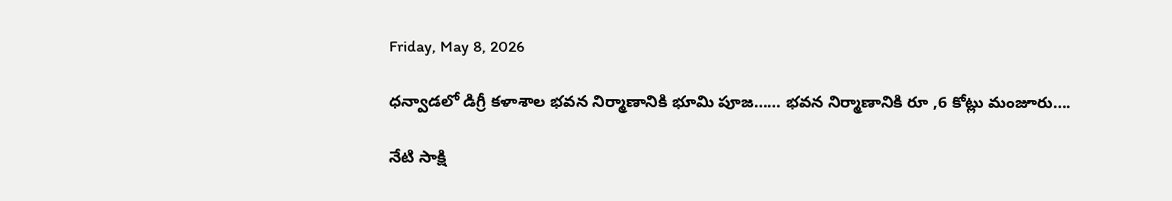Friday, May 8, 2026

ధన్వాడలో డిగ్రీ కళాశాల భవన నిర్మాణానికి భూమి పూజ…… భవన నిర్మాణానికి రూ ,6 కోట్లు మంజూరు….

నేటి సాక్షి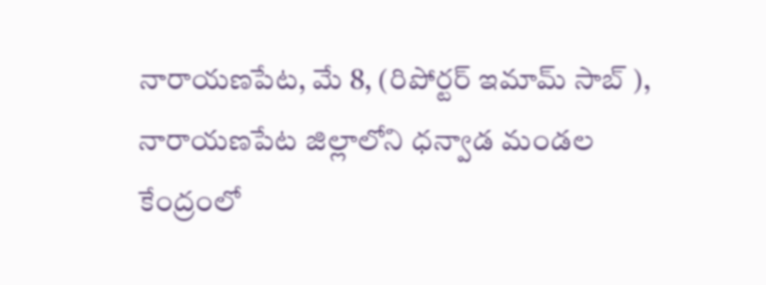నారాయణపేట, మే 8, (రిపోర్టర్ ఇమామ్ సాబ్ ), నారాయణపేట జిల్లాలోని ధన్వాడ మండల కేంద్రంలో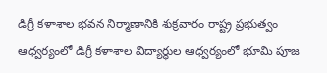డిగ్రీ కళాశాల భవన నిర్మాణానికి శుక్రవారం రాష్ట్ర ప్రభుత్వం ఆధ్వర్యంలో డిగ్రీ కళాశాల విద్యార్థుల ఆధ్వర్యంలో భూమి పూజ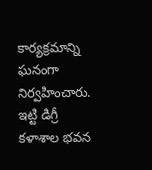కార్యక్రమాన్ని ఘనంగా నిర్వహించారు. ఇట్టి డిగ్రీ కళాశాల భవన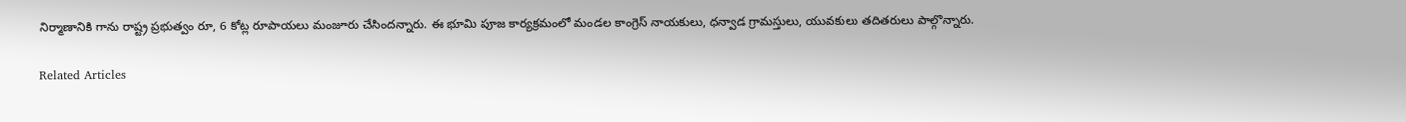నిర్మాణానికి గాను రాష్ట్ర ప్రభుత్వం రూ, 6 కోట్ల రూపాయలు మంజూరు చేసిందన్నారు. ఈ భూమి పూజ కార్యక్రమంలో మండల కాంగ్రెస్ నాయకులు, ధన్వాడ గ్రామస్తులు, యువకులు తదితరులు పాల్గొన్నారు.

Related Articles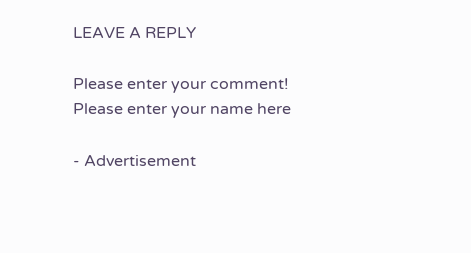LEAVE A REPLY

Please enter your comment!
Please enter your name here

- Advertisement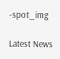-spot_img

Latest News